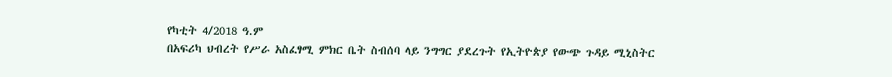የካቲት 4/2018 ዓ.ም
በአፍሪካ ህብረት የሥራ አስፈፃሚ ምክር ቤት ስብሰባ ላይ ንግግር ያደረጉት የኢትዮጵያ የውጭ ጉዳይ ሚኒስትር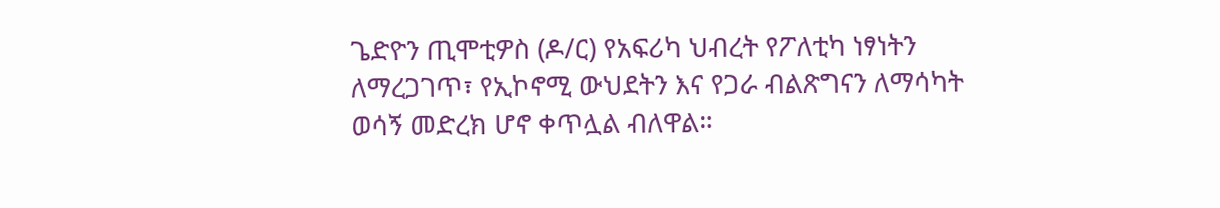ጌድዮን ጢሞቲዎስ (ዶ/ር) የአፍሪካ ህብረት የፖለቲካ ነፃነትን ለማረጋገጥ፣ የኢኮኖሚ ውህደትን እና የጋራ ብልጽግናን ለማሳካት ወሳኝ መድረክ ሆኖ ቀጥሏል ብለዋል።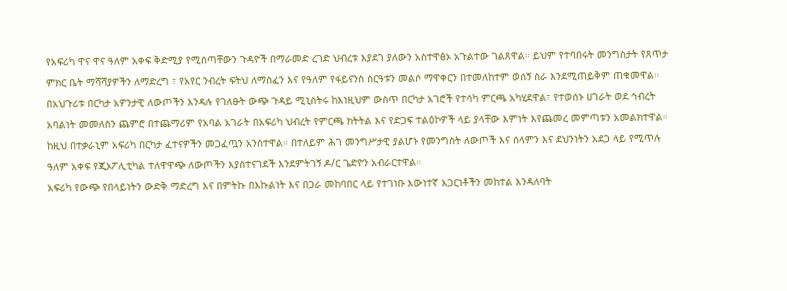የአፍሪካ ዋና ዋና ዓለም አቀፍ ቅድሚያ የሚሰጣቸውን ጉዳዮች በማራመድ ረገድ ህብረቱ እያደገ ያለውን አስተዋፅኦ አጉልተው ገልጸዋል። ይህም የተባበሩት መንግስታት የጸጥታ ምክር ቤት ማሻሻያዎችን ለማድረግ ፣ የአየር ንብረት ፍትህ ለማስፈን እና የዓለም የፋይናንስ ስርዓቱን መልሶ ማዋቀርን በተመለከተም ወሰኝ ስራ እንደሚጠይቅም ጠቁመዋል።
በአህጉሪቱ በርካታ አዎንታዊ ለውጦችን እንዳሉ የገለፁት ውጭ ጉዳይ ሚኒስትሩ ከእነዚህም ውስጥ በርካታ አገሮች የተሳካ ምርጫ አካሂደዋል፣ የተወሰኑ ሀገራት ወደ ኅብረት አባልነት መመለስን ጨምሮ በተጨማሪም የአባል አገራት በአፍሪካ ህብረት የምርጫ ክትትል እና የድጋፍ ተልዕኮዎች ላይ ያላቸው እምነት እየጨመረ መምጣቱን አመልክተዋል።
ከዚህ በተቃራኒም አፍሪካ በርካታ ፈተናዎችን መጋፈጧን አንስተዋል። በተለይም ሕገ መንግሥታዊ ያልሆኑ የመንግስት ለውጦች እና ሰላምን እና ደህንነትን አደጋ ላይ የሚጥሉ ዓለም አቀፍ የጂኦፖሊቲካል ተለዋዋጭ ለውጦችን እያስተናገደች እንደምትገኝ ዶ/ር ጌድዮን አብራርተዋል።
አፍሪካ የውጭ የበላይነትን ውድቅ ማድረግ እና በምትኩ በእኩልነት እና በጋራ መከባበር ላይ የተገነቡ እውነተኛ አጋርነቶችን መከተል እንዳለባት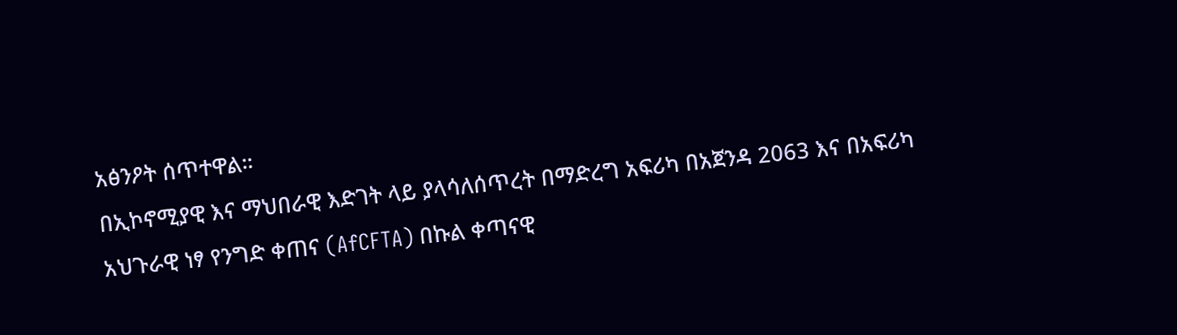አፅንዖት ሰጥተዋል።
በኢኮኖሚያዊ እና ማህበራዊ እድገት ላይ ያላሳለሰጥረት በማድረግ አፍሪካ በአጀንዳ 2063 እና በአፍሪካ አህጉራዊ ነፃ የንግድ ቀጠና (AfCFTA) በኩል ቀጣናዊ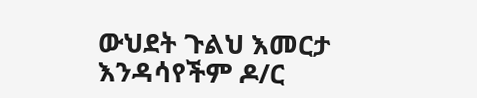ውህደት ጉልህ እመርታ እንዳሳየችም ዶ/ር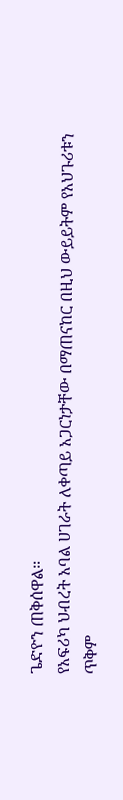ጌድዮን ጠቅሰዋል።
የአፍሪካ ህብረት አባል ሀገራት ለቀጣይ አጋርነታቸው በማጠናከር በዚህ ውይይትም የአህጉሪቱን ጥቅም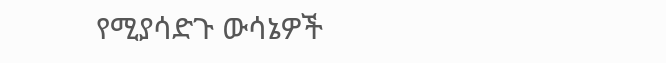የሚያሳድጉ ውሳኔዎች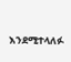እንደሚተላለፉ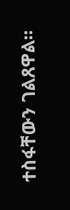ተስፋቸውን ገልጸዋል።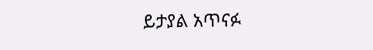ይታያል አጥናፉ